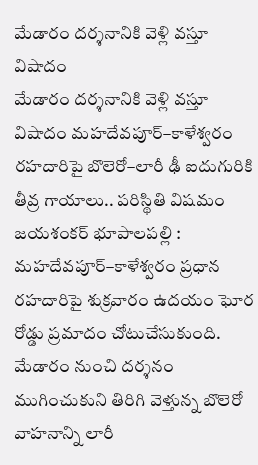మేడారం దర్శనానికి వెళ్లి వస్తూ విషాదం
మేడారం దర్శనానికి వెళ్లి వస్తూ విషాదం మహదేవపూర్–కాళేశ్వరం రహదారిపై బొలెరో–లారీ ఢీ ఐదుగురికి తీవ్ర గాయాలు.. పరిస్థితి విషమం జయశంకర్ భూపాలపల్లి : మహదేవపూర్–కాళేశ్వరం ప్రధాన రహదారిపై శుక్రవారం ఉదయం ఘోర రోడ్డు ప్రమాదం చోటుచేసుకుంది. మేడారం నుంచి దర్శనం ముగించుకుని తిరిగి వెళ్తున్న బొలెరో వాహనాన్ని లారీ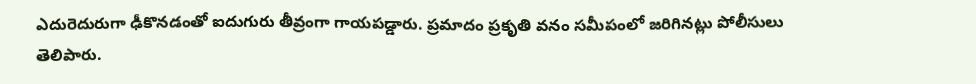ఎదురెదురుగా ఢీకొనడంతో ఐదుగురు తీవ్రంగా గాయపడ్డారు. ప్రమాదం ప్రకృతి వనం సమీపంలో జరిగినట్లు పోలీసులు తెలిపారు.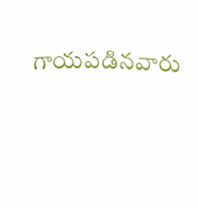గాయపడినవారు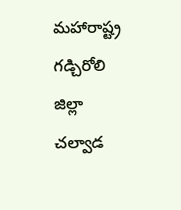మహారాష్ట్ర గడ్చిరోలి జిల్లా చల్వాడ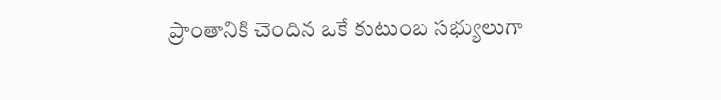ప్రాంతానికి చెందిన ఒకే కుటుంబ సభ్యులుగా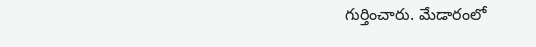గుర్తించారు. మేడారంలో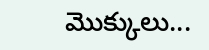మొక్కులు...